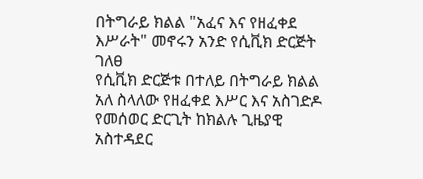በትግራይ ክልል "አፈና እና የዘፈቀደ እሥራት" መኖሩን አንድ የሲቪክ ድርጅት ገለፀ
የሲቪክ ድርጅቱ በተለይ በትግራይ ክልል አለ ስላለው የዘፈቀደ እሥር እና አስገድዶ የመሰወር ድርጊት ከክልሉ ጊዜያዊ አስተዳደር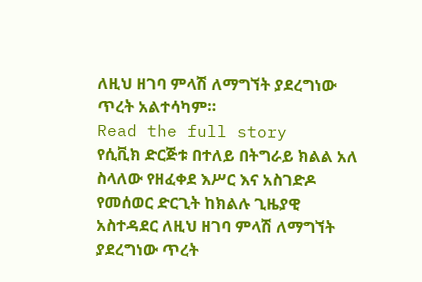ለዚህ ዘገባ ምላሽ ለማግኘት ያደረግነው ጥረት አልተሳካም።
Read the full story
የሲቪክ ድርጅቱ በተለይ በትግራይ ክልል አለ ስላለው የዘፈቀደ እሥር እና አስገድዶ የመሰወር ድርጊት ከክልሉ ጊዜያዊ አስተዳደር ለዚህ ዘገባ ምላሽ ለማግኘት ያደረግነው ጥረት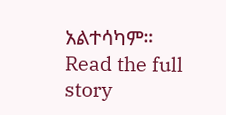አልተሳካም።
Read the full story